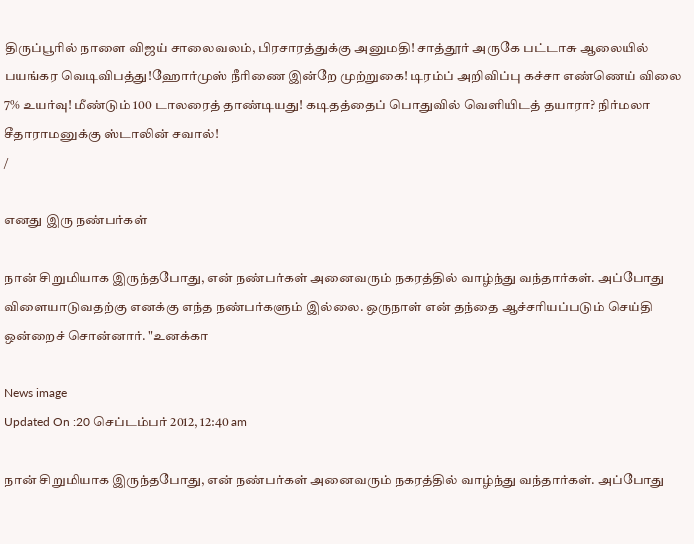திருப்பூரில் நாளை விஜய் சாலைவலம், பிரசாரத்துக்கு அனுமதி! சாத்தூர் அருகே பட்டாசு ஆலையில் பயங்கர வெடிவிபத்து!ஹோர்முஸ் நீரிணை இன்றே முற்றுகை! டிரம்ப் அறிவிப்பு கச்சா எண்ணெய் விலை 7% உயர்வு! மீண்டும் 100 டாலரைத் தாண்டியது! கடிதத்தைப் பொதுவில் வெளியிடத் தயாரா? நிர்மலா சீதாராமனுக்கு ஸ்டாலின் சவால்!
/

எனது இரு நண்பர்கள்

நான் சிறுமியாக இருந்தபோது, என் நண்பர்கள் அனைவரும் நகரத்தில் வாழ்ந்து வந்தார்கள். அப்போது விளையாடுவதற்கு எனக்கு எந்த நண்பர்களும் இல்லை. ஒருநாள் என் தந்தை ஆச்சரியப்படும் செய்தி ஒன்றைச் சொன்னார். "உனக்கா

News image
Updated On :20 செப்டம்பர் 2012, 12:40 am

நான் சிறுமியாக இருந்தபோது, என் நண்பர்கள் அனைவரும் நகரத்தில் வாழ்ந்து வந்தார்கள். அப்போது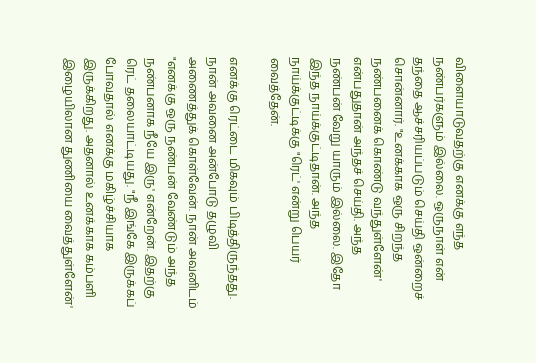விளையாடுவதற்கு எனக்கு எந்த நண்பர்களும் இல்லை. ஒருநாள் என் தந்தை ஆச்சரியப்படும் செய்தி ஒன்றைச் சொன்னார். "உனக்காக ஒரு சிறந்த நண்பனைக் கொண்டு வந்துள்ளேன்' என்பதுதான் அந்தச் செய்தி. அந்த நண்பன் வேறு யாரும் இல்லை. இதோ இந்த நாய்க்குட்டிதான். அந்த நாய்க்குட்டிக்கு "ரெட்' என்று பெயர் வைத்தேன்.

எனக்கு ரெட்டை மிகவும் பிடித்திருந்தது. நான் அவனை அன்போடு தழுவி அணைத்துக் கொள்வேன். நான் அவனிடம் "எனக்கு ஒரு நண்பன் வேண்டும் அந்த நண்பனாக நீயே இரு' என்றேன். இதற்கு ரெட் தலையாட்டியது. "நீ இங்கே இருக்கப் போவதால் எனக்கு மகிழ்ச்சியாக இருக்கிறது. அதனால் உனக்காக கம்பளி இழையிலான துணியை வைத்துள்ளேன்'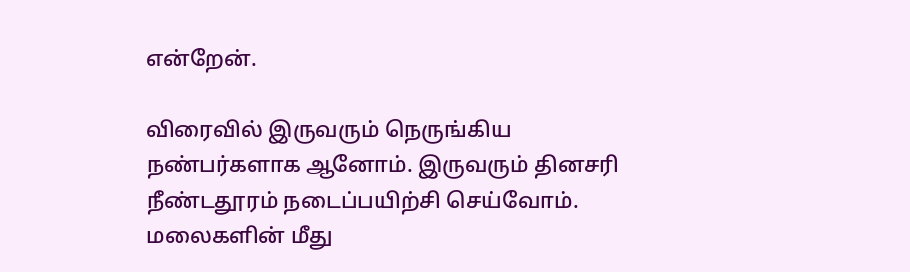என்றேன்.

விரைவில் இருவரும் நெருங்கிய நண்பர்களாக ஆனோம். இருவரும் தினசரி நீண்டதூரம் நடைப்பயிற்சி செய்வோம். மலைகளின் மீது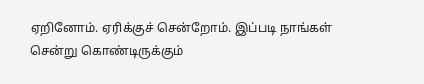ஏறினோம். ஏரிக்குச் சென்றோம். இப்படி நாங்கள் சென்று கொண்டிருக்கும்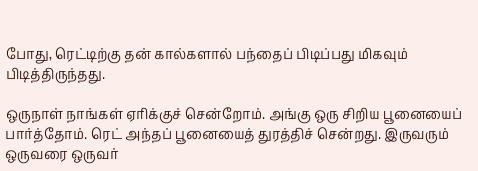போது, ரெட்டிற்கு தன் கால்களால் பந்தைப் பிடிப்பது மிகவும் பிடித்திருந்தது.

ஒருநாள் நாங்கள் ஏரிக்குச் சென்றோம். அங்கு ஒரு சிறிய பூனையைப் பார்த்தோம். ரெட் அந்தப் பூனையைத் துரத்திச் சென்றது. இருவரும் ஒருவரை ஒருவர்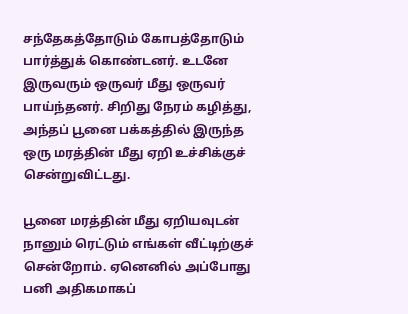சந்தேகத்தோடும் கோபத்தோடும் பார்த்துக் கொண்டனர். உடனே இருவரும் ஒருவர் மீது ஒருவர் பாய்ந்தனர். சிறிது நேரம் கழித்து, அந்தப் பூனை பக்கத்தில் இருந்த ஒரு மரத்தின் மீது ஏறி உச்சிக்குச் சென்றுவிட்டது.

பூனை மரத்தின் மீது ஏறியவுடன் நானும் ரெட்டும் எங்கள் வீட்டிற்குச் சென்றோம். ஏனெனில் அப்போது பனி அதிகமாகப்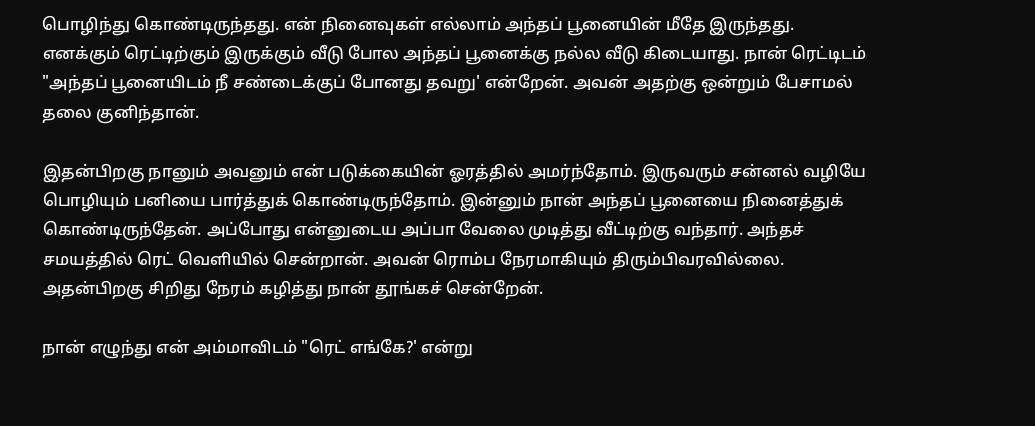பொழிந்து கொண்டிருந்தது. என் நினைவுகள் எல்லாம் அந்தப் பூனையின் மீதே இருந்தது. எனக்கும் ரெட்டிற்கும் இருக்கும் வீடு போல அந்தப் பூனைக்கு நல்ல வீடு கிடையாது. நான் ரெட்டிடம் "அந்தப் பூனையிடம் நீ சண்டைக்குப் போனது தவறு' என்றேன். அவன் அதற்கு ஒன்றும் பேசாமல் தலை குனிந்தான்.

இதன்பிறகு நானும் அவனும் என் படுக்கையின் ஓரத்தில் அமர்ந்தோம். இருவரும் சன்னல் வழியே பொழியும் பனியை பார்த்துக் கொண்டிருந்தோம். இன்னும் நான் அந்தப் பூனையை நினைத்துக் கொண்டிருந்தேன். அப்போது என்னுடைய அப்பா வேலை முடித்து வீட்டிற்கு வந்தார். அந்தச் சமயத்தில் ரெட் வெளியில் சென்றான். அவன் ரொம்ப நேரமாகியும் திரும்பிவரவில்லை. அதன்பிறகு சிறிது நேரம் கழித்து நான் தூங்கச் சென்றேன்.

நான் எழுந்து என் அம்மாவிடம் "ரெட் எங்கே?' என்று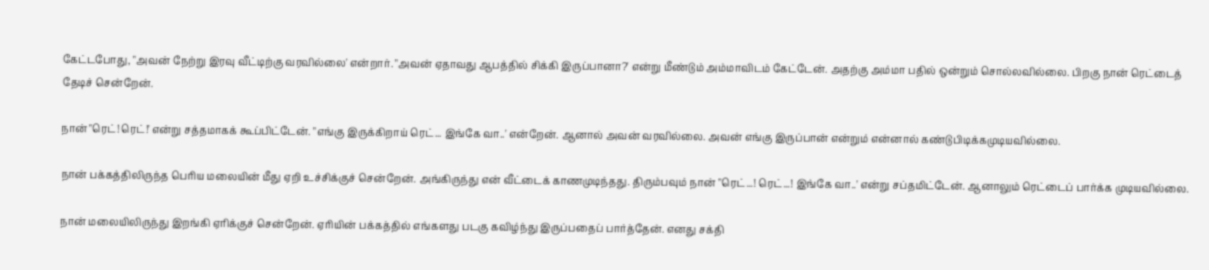கேட்டபோது, "அவன் நேற்று இரவு வீட்டிற்கு வரவில்லை' என்றார். "அவன் ஏதாவது ஆபத்தில் சிக்கி இருப்பானா?' என்று மீண்டும் அம்மாவிடம் கேட்டேன். அதற்கு அம்மா பதில் ஒன்றும் சொல்லவில்லை. பிறகு நான் ரெட்டைத் தேடிச் சென்றேன்.

நான் "ரெட்! ரெட்!' என்று சத்தமாகக் கூப்பிட்டேன். "எங்கு இருக்கிறாய் ரெட்... இங்கே வா..' என்றேன். ஆனால் அவன் வரவில்லை. அவன் எங்கு இருப்பான் என்றும் என்னால் கண்டுபிடிக்கமுடியவில்லை.

நான் பக்கத்திலிருந்த பெரிய மலையின் மீது ஏறி உச்சிக்குச் சென்றேன். அங்கிருந்து என் வீட்டைக் காணமுடிந்தது. திரும்பவும் நான் "ரெட்...! ரெட்...! இங்கே வா..' என்று சப்தமிட்டேன். ஆனாலும் ரெட்டைப் பார்க்க முடியவில்லை.

நான் மலையிலிருந்து இறங்கி ஏரிக்குச் சென்றேன். ஏரியின் பக்கத்தில் எங்களது படகு கவிழ்ந்து இருப்பதைப் பார்த்தேன். எனது சக்தி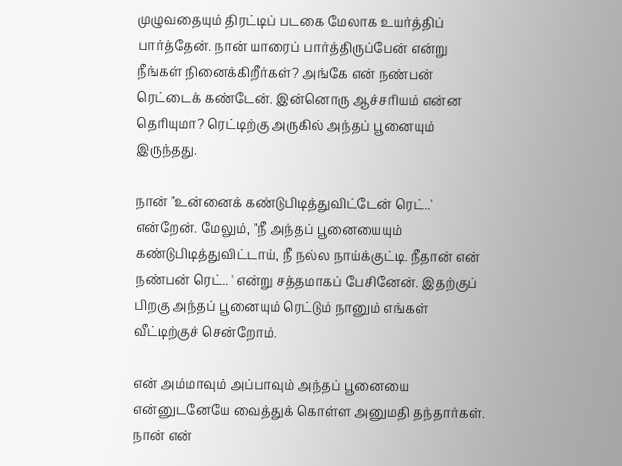முழுவதையும் திரட்டிப் படகை மேலாக உயர்த்திப் பார்த்தேன். நான் யாரைப் பார்த்திருப்பேன் என்று நீங்கள் நினைக்கிறீர்கள்? அங்கே என் நண்பன் ரெட்டைக் கண்டேன். இன்னொரு ஆச்சரியம் என்ன தெரியுமா? ரெட்டிற்கு அருகில் அந்தப் பூனையும் இருந்தது.

நான் "உன்னைக் கண்டுபிடித்துவிட்டேன் ரெட்..' என்றேன். மேலும், "நீ அந்தப் பூனையையும் கண்டுபிடித்துவிட்டாய், நீ நல்ல நாய்க்குட்டி. நீதான் என் நண்பன் ரெட்.. ' என்று சத்தமாகப் பேசினேன். இதற்குப் பிறகு அந்தப் பூனையும் ரெட்டும் நானும் எங்கள் வீட்டிற்குச் சென்றோம்.

என் அம்மாவும் அப்பாவும் அந்தப் பூனையை என்னுடனேயே வைத்துக் கொள்ள அனுமதி தந்தார்கள்.  நான் என்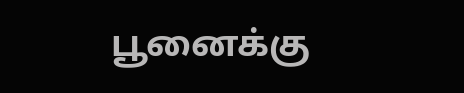பூனைக்கு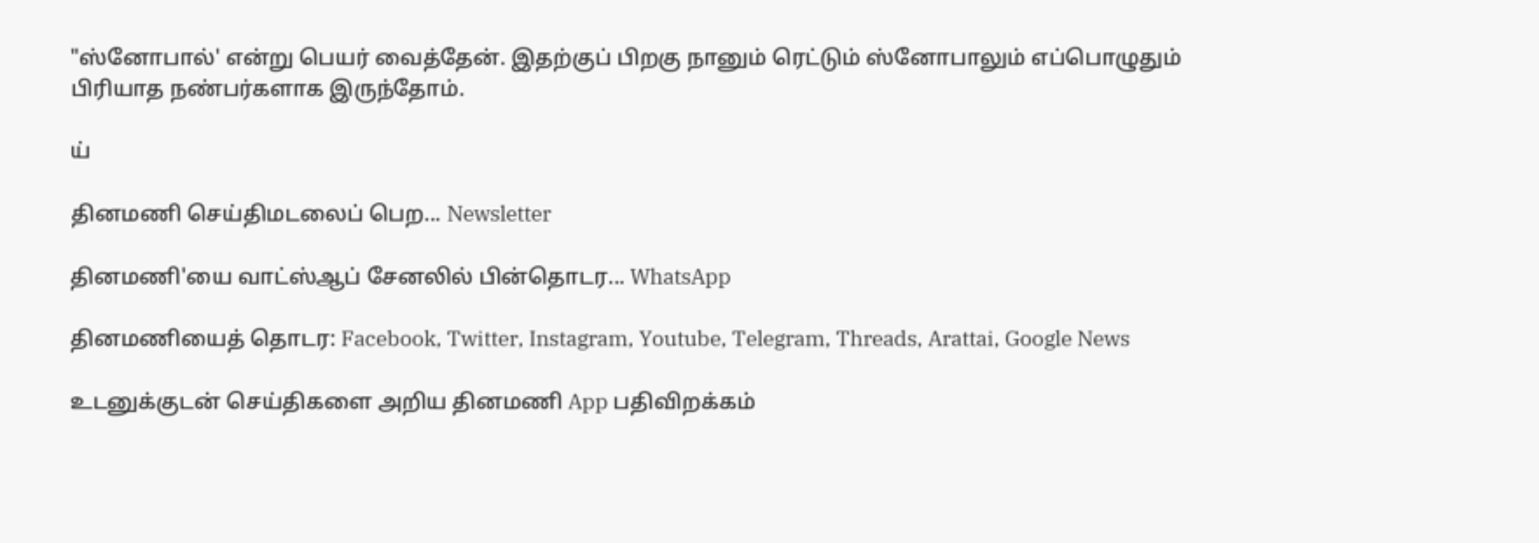"ஸ்னோபால்' என்று பெயர் வைத்தேன். இதற்குப் பிறகு நானும் ரெட்டும் ஸ்னோபாலும் எப்பொழுதும் பிரியாத நண்பர்களாக இருந்தோம்.

ய்

தினமணி செய்திமடலைப் பெற... Newsletter

தினமணி'யை வாட்ஸ்ஆப் சேனலில் பின்தொடர... WhatsApp

தினமணியைத் தொடர: Facebook, Twitter, Instagram, Youtube, Telegram, Threads, Arattai, Google News

உடனுக்குடன் செய்திகளை அறிய தினமணி App பதிவிறக்கம்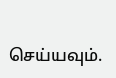செய்யவும்.